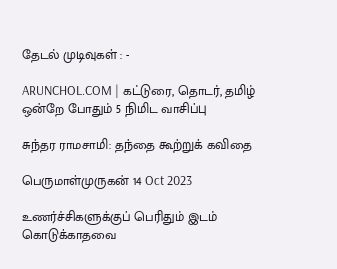தேடல் முடிவுகள் : -

ARUNCHOL.COM | கட்டுரை, தொடர், தமிழ் ஒன்றே போதும் 5 நிமிட வாசிப்பு

சுந்தர ராமசாமி: தந்தை கூற்றுக் கவிதை

பெருமாள்முருகன் 14 Oct 2023

உணர்ச்சிகளுக்குப் பெரிதும் இடம் கொடுக்காதவை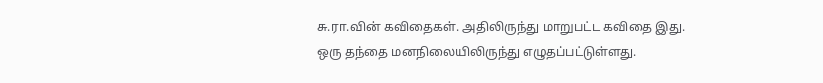சு.ரா.வின் கவிதைகள். அதிலிருந்து மாறுபட்ட கவிதை இது. ஒரு தந்தை மனநிலையிலிருந்து எழுதப்பட்டுள்ளது.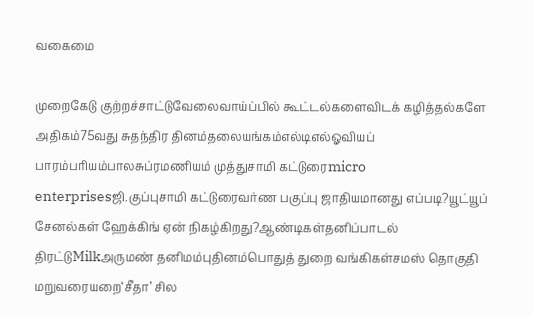வகைமை

முறைகேடு குற்றச்சாட்டுவேலைவாய்ப்பில் கூட்டல்களைவிடக் கழித்தல்களே அதிகம்75வது சுதந்திர தினம்தலையங்கம்எல்டிஎல்ஓவியப் பாரம்பரியம்பாலசுப்ரமணியம் முத்துசாமி கட்டுரைmicro enterprisesஜி.குப்புசாமி கட்டுரைவர்ண பகுப்பு ஜாதியமானது எப்படி?யூட்யூப் சேனல்கள் ஹேக்கிங் ஏன் நிகழ்கிறது?ஆண்டிகள்தனிப்பாடல் திரட்டுMilkஅருமண் தனிமம்புதினம்பொதுத் துறை வங்கிகள்சமஸ் தொகுதி மறுவரையறை‘சீதா’ சில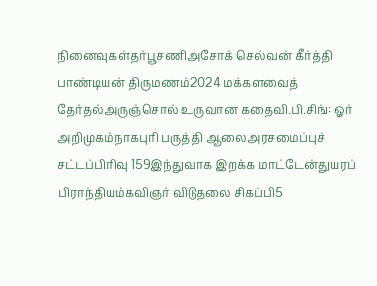நினைவுகள்தர்பூசணிஅசோக் செல்வன் கீர்த்தி பாண்டியன் திருமணம்2024 மக்களவைத் தேர்தல்அருஞ்சொல் உருவான கதைவி.பி.சிங்: ஓர் அறிமுகம்நாகபுரி பருத்தி ஆலைஅரசமைப்புச் சட்டப்பிரிவு 159இந்துவாக இறக்க மாட்டேன்துயரப் பிராந்தியம்கவிஞர் விடுதலை சிகப்பி5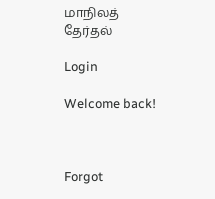மாநிலத் தேர்தல்

Login

Welcome back!



Forgot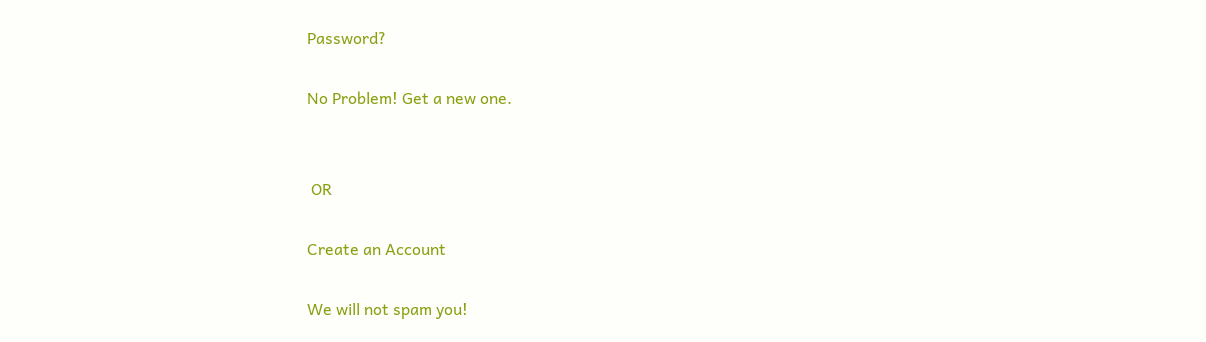Password?

No Problem! Get a new one.


 OR

Create an Account

We will not spam you!